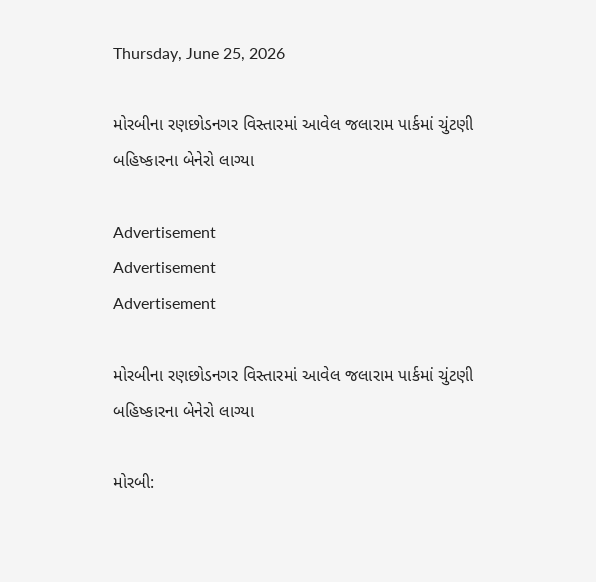Thursday, June 25, 2026

મોરબીના રણછોડનગર વિસ્તારમાં આવેલ જલારામ પાર્કમાં ચુંટણી બહિષ્કારના બેનેરો લાગ્યા

Advertisement
Advertisement
Advertisement

મોરબીના રણછોડનગર વિસ્તારમાં આવેલ જલારામ પાર્કમાં ચુંટણી બહિષ્કારના બેનેરો લાગ્યા

મોરબી: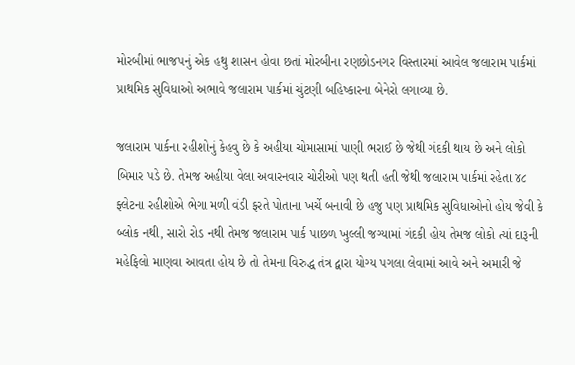મોરબીમાં ભાજપનું એક હથુ શાસન હોવા છતાં મોરબીના રણછોડનગર વિસ્તારમાં આવેલ જલારામ પાર્કમાં પ્રાથમિક સુવિધાઓ અભાવે જલારામ પાર્કમાં ચુંટણી બહિષ્કારના બેનેરો લગાવ્યા છે.

જલારામ પાર્કના રહીશોનું કેહવુ છે કે અહીયા ચોમાસામાં પાણી ભરાઈ છે જેથી ગંદકી થાય છે અને લોકો બિમાર પડે છે. તેમજ અહીયા વેલા અવારનવાર ચોરીઓ પણ થતી હતી જેથી જલારામ પાર્કમાં રહેતા ૪૮ ફ્લેટના રહીશોએ ભેગા મળી વંડી ફરતે પોતાના ખર્ચે બનાવી છે હજુ પણ પ્રાથમિક સુવિધાઓનો હોય જેવી કે બ્લોક નથી, સારો રોડ નથી તેમજ જલારામ પાર્ક પાછળ ખુલ્લી જગ્યામાં ગંદકી હોય તેમજ લોકો ત્યાં દારૂની મહેફિલો માણવા આવતા હોય છે તો તેમના વિરુદ્ધ તંત્ર દ્વારા યોગ્ય પગલા લેવામાં આવે અને અમારી જે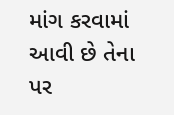માંગ કરવામાં આવી છે તેના પર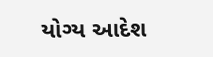યોગ્ય આદેશ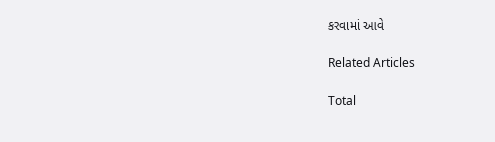કરવામાં આવે

Related Articles

Total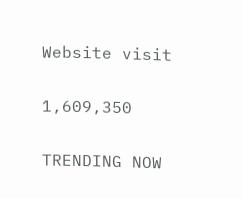Website visit

1,609,350

TRENDING NOW